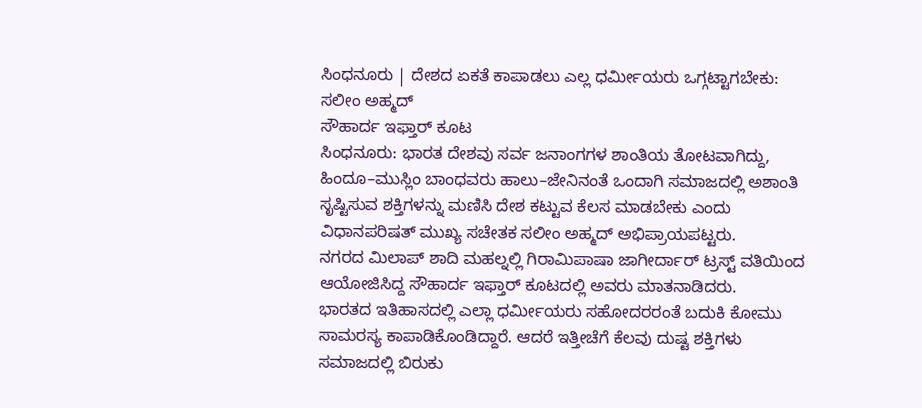ಸಿಂಧನೂರು | ದೇಶದ ಏಕತೆ ಕಾಪಾಡಲು ಎಲ್ಲ ಧರ್ಮೀಯರು ಒಗ್ಗಟ್ಟಾಗಬೇಕು: ಸಲೀಂ ಅಹ್ಮದ್
ಸೌಹಾರ್ದ ಇಫ್ತಾರ್ ಕೂಟ
ಸಿಂಧನೂರು: ಭಾರತ ದೇಶವು ಸರ್ವ ಜನಾಂಗಗಳ ಶಾಂತಿಯ ತೋಟವಾಗಿದ್ದು, ಹಿಂದೂ–ಮುಸ್ಲಿಂ ಬಾಂಧವರು ಹಾಲು–ಜೇನಿನಂತೆ ಒಂದಾಗಿ ಸಮಾಜದಲ್ಲಿ ಅಶಾಂತಿ ಸೃಷ್ಟಿಸುವ ಶಕ್ತಿಗಳನ್ನು ಮಣಿಸಿ ದೇಶ ಕಟ್ಟುವ ಕೆಲಸ ಮಾಡಬೇಕು ಎಂದು ವಿಧಾನಪರಿಷತ್ ಮುಖ್ಯ ಸಚೇತಕ ಸಲೀಂ ಅಹ್ಮದ್ ಅಭಿಪ್ರಾಯಪಟ್ಟರು.
ನಗರದ ಮಿಲಾಪ್ ಶಾದಿ ಮಹಲ್ನಲ್ಲಿ ಗಿರಾಮಿಪಾಷಾ ಜಾಗೀರ್ದಾರ್ ಟ್ರಸ್ಟ್ ವತಿಯಿಂದ ಆಯೋಜಿಸಿದ್ದ ಸೌಹಾರ್ದ ಇಫ್ತಾರ್ ಕೂಟದಲ್ಲಿ ಅವರು ಮಾತನಾಡಿದರು.
ಭಾರತದ ಇತಿಹಾಸದಲ್ಲಿ ಎಲ್ಲಾ ಧರ್ಮೀಯರು ಸಹೋದರರಂತೆ ಬದುಕಿ ಕೋಮು ಸಾಮರಸ್ಯ ಕಾಪಾಡಿಕೊಂಡಿದ್ದಾರೆ. ಆದರೆ ಇತ್ತೀಚೆಗೆ ಕೆಲವು ದುಷ್ಟ ಶಕ್ತಿಗಳು ಸಮಾಜದಲ್ಲಿ ಬಿರುಕು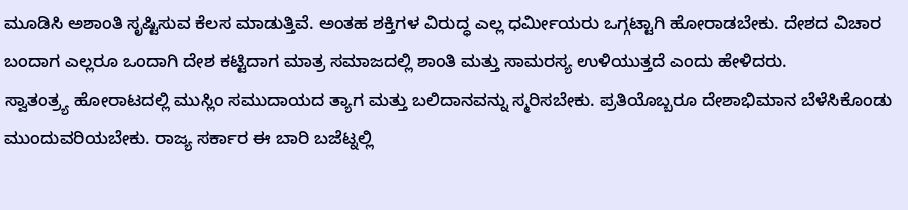ಮೂಡಿಸಿ ಅಶಾಂತಿ ಸೃಷ್ಟಿಸುವ ಕೆಲಸ ಮಾಡುತ್ತಿವೆ. ಅಂತಹ ಶಕ್ತಿಗಳ ವಿರುದ್ಧ ಎಲ್ಲ ಧರ್ಮೀಯರು ಒಗ್ಗಟ್ಟಾಗಿ ಹೋರಾಡಬೇಕು. ದೇಶದ ವಿಚಾರ ಬಂದಾಗ ಎಲ್ಲರೂ ಒಂದಾಗಿ ದೇಶ ಕಟ್ಟಿದಾಗ ಮಾತ್ರ ಸಮಾಜದಲ್ಲಿ ಶಾಂತಿ ಮತ್ತು ಸಾಮರಸ್ಯ ಉಳಿಯುತ್ತದೆ ಎಂದು ಹೇಳಿದರು.
ಸ್ವಾತಂತ್ರ್ಯ ಹೋರಾಟದಲ್ಲಿ ಮುಸ್ಲಿಂ ಸಮುದಾಯದ ತ್ಯಾಗ ಮತ್ತು ಬಲಿದಾನವನ್ನು ಸ್ಮರಿಸಬೇಕು. ಪ್ರತಿಯೊಬ್ಬರೂ ದೇಶಾಭಿಮಾನ ಬೆಳೆಸಿಕೊಂಡು ಮುಂದುವರಿಯಬೇಕು. ರಾಜ್ಯ ಸರ್ಕಾರ ಈ ಬಾರಿ ಬಜೆಟ್ನಲ್ಲಿ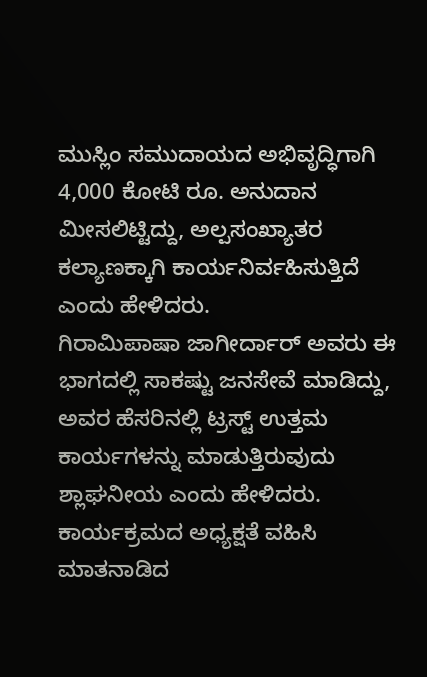ಮುಸ್ಲಿಂ ಸಮುದಾಯದ ಅಭಿವೃದ್ಧಿಗಾಗಿ 4,000 ಕೋಟಿ ರೂ. ಅನುದಾನ ಮೀಸಲಿಟ್ಟಿದ್ದು, ಅಲ್ಪಸಂಖ್ಯಾತರ ಕಲ್ಯಾಣಕ್ಕಾಗಿ ಕಾರ್ಯನಿರ್ವಹಿಸುತ್ತಿದೆ ಎಂದು ಹೇಳಿದರು.
ಗಿರಾಮಿಪಾಷಾ ಜಾಗೀರ್ದಾರ್ ಅವರು ಈ ಭಾಗದಲ್ಲಿ ಸಾಕಷ್ಟು ಜನಸೇವೆ ಮಾಡಿದ್ದು, ಅವರ ಹೆಸರಿನಲ್ಲಿ ಟ್ರಸ್ಟ್ ಉತ್ತಮ ಕಾರ್ಯಗಳನ್ನು ಮಾಡುತ್ತಿರುವುದು ಶ್ಲಾಘನೀಯ ಎಂದು ಹೇಳಿದರು.
ಕಾರ್ಯಕ್ರಮದ ಅಧ್ಯಕ್ಷತೆ ವಹಿಸಿ ಮಾತನಾಡಿದ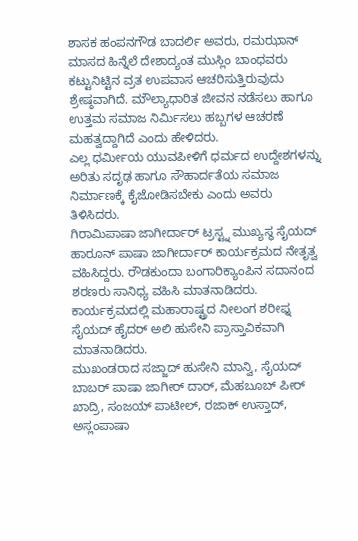ಶಾಸಕ ಹಂಪನಗೌಡ ಬಾದರ್ಲಿ ಅವರು, ರಮಝಾನ್ ಮಾಸದ ಹಿನ್ನೆಲೆ ದೇಶಾದ್ಯಂತ ಮುಸ್ಲಿಂ ಬಾಂಧವರು ಕಟ್ಟುನಿಟ್ಟಿನ ವ್ರತ ಉಪವಾಸ ಆಚರಿಸುತ್ತಿರುವುದು ಶ್ರೇಷ್ಠವಾಗಿದೆ. ಮೌಲ್ಯಾಧಾರಿತ ಜೀವನ ನಡೆಸಲು ಹಾಗೂ ಉತ್ತಮ ಸಮಾಜ ನಿರ್ಮಿಸಲು ಹಬ್ಬಗಳ ಆಚರಣೆ ಮಹತ್ವದ್ದಾಗಿದೆ ಎಂದು ಹೇಳಿದರು.
ಎಲ್ಲ ಧರ್ಮೀಯ ಯುವಪೀಳಿಗೆ ಧರ್ಮದ ಉದ್ದೇಶಗಳನ್ನು ಅರಿತು ಸದೃಢ ಹಾಗೂ ಸೌಹಾರ್ದತೆಯ ಸಮಾಜ ನಿರ್ಮಾಣಕ್ಕೆ ಕೈಜೋಡಿಸಬೇಕು ಎಂದು ಅವರು ತಿಳಿಸಿದರು.
ಗಿರಾಮಿಪಾಷಾ ಜಾಗೀರ್ದಾರ್ ಟ್ರಸ್ಟ್ನ ಮುಖ್ಯಸ್ಥ ಸೈಯದ್ ಹಾರೂನ್ ಪಾಷಾ ಜಾಗೀರ್ದಾರ್ ಕಾರ್ಯಕ್ರಮದ ನೇತೃತ್ವ ವಹಿಸಿದ್ದರು. ರೌಡಕುಂದಾ ಬಂಗಾರಿಕ್ಯಾಂಪಿನ ಸದಾನಂದ ಶರಣರು ಸಾನಿಧ್ಯ ವಹಿಸಿ ಮಾತನಾಡಿದರು.
ಕಾರ್ಯಕ್ರಮದಲ್ಲಿ ಮಹಾರಾಷ್ಟ್ರದ ನೀಲಂಗ ಶರೀಫ್ನ ಸೈಯದ್ ಹೈದರ್ ಅಲಿ ಹುಸೇನಿ ಪ್ರಾಸ್ತಾವಿಕವಾಗಿ ಮಾತನಾಡಿದರು.
ಮುಖಂಡರಾದ ಸಜ್ಜಾದ್ ಹುಸೇನಿ ಮಾನ್ವಿ, ಸೈಯದ್ ಬಾಬರ್ ಪಾಷಾ ಜಾಗೀರ್ ದಾರ್, ಮೆಹಬೂಬ್ ಪೀರ್ ಖಾದ್ರಿ, ಸಂಜಯ್ ಪಾಟೀಲ್, ರಜಾಕ್ ಉಸ್ತಾದ್, ಅಸ್ಲಂಪಾಷಾ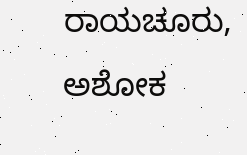ರಾಯಚೂರು, ಅಶೋಕ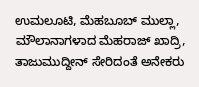ಉಮಲೂಟಿ, ಮೆಹಬೂಬ್ ಮುಲ್ಲಾ, ಮೌಲಾನಾಗಳಾದ ಮೆಹರಾಜ್ ಖಾದ್ರಿ, ತಾಜುಮುದ್ದೀನ್ ಸೇರಿದಂತೆ ಅನೇಕರು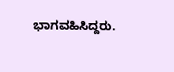ಭಾಗವಹಿಸಿದ್ದರು.